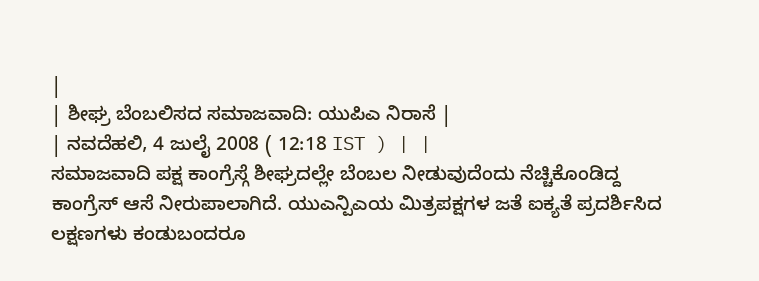|
| ಶೀಘ್ರ ಬೆಂಬಲಿಸದ ಸಮಾಜವಾದಿ: ಯುಪಿಎ ನಿರಾಸೆ |
| ನವದೆಹಲಿ, 4 ಜುಲೈ 2008 ( 12:18 IST ) | |
ಸಮಾಜವಾದಿ ಪಕ್ಷ ಕಾಂಗ್ರೆಸ್ಗೆ ಶೀಘ್ರದಲ್ಲೇ ಬೆಂಬಲ ನೀಡುವುದೆಂದು ನೆಚ್ಚಿಕೊಂಡಿದ್ದ ಕಾಂಗ್ರೆಸ್ ಆಸೆ ನೀರುಪಾಲಾಗಿದೆ. ಯುಎನ್ಪಿಎಯ ಮಿತ್ರಪಕ್ಷಗಳ ಜತೆ ಐಕ್ಯತೆ ಪ್ರದರ್ಶಿಸಿದ ಲಕ್ಷಣಗಳು ಕಂಡುಬಂದರೂ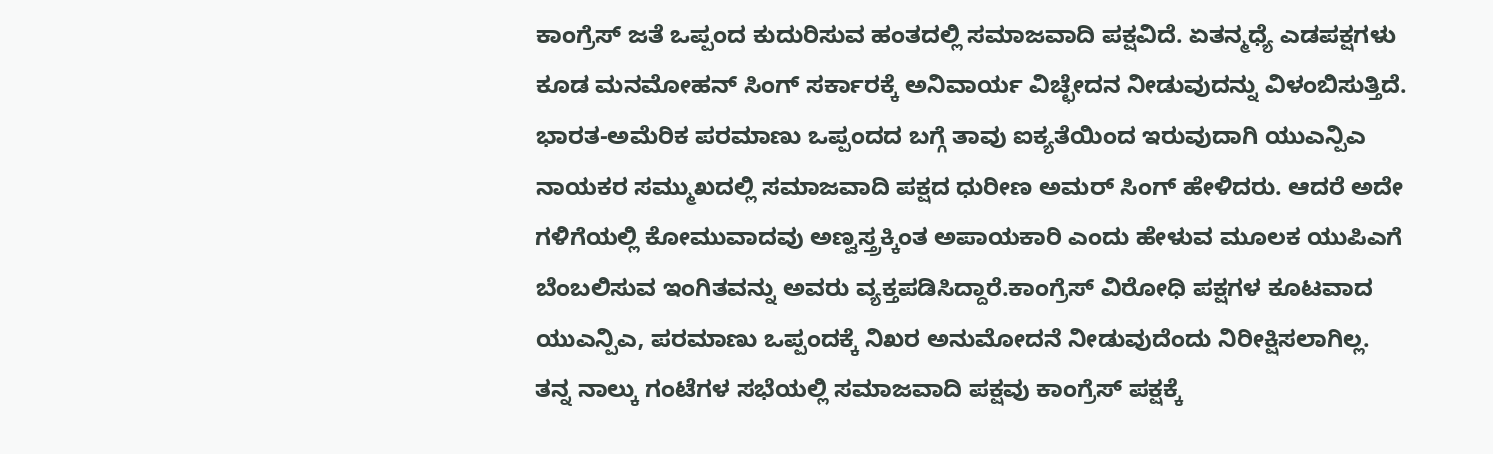ಕಾಂಗ್ರೆಸ್ ಜತೆ ಒಪ್ಪಂದ ಕುದುರಿಸುವ ಹಂತದಲ್ಲಿ ಸಮಾಜವಾದಿ ಪಕ್ಷವಿದೆ. ಏತನ್ಮಧ್ಯೆ ಎಡಪಕ್ಷಗಳು ಕೂಡ ಮನಮೋಹನ್ ಸಿಂಗ್ ಸರ್ಕಾರಕ್ಕೆ ಅನಿವಾರ್ಯ ವಿಚ್ಛೇದನ ನೀಡುವುದನ್ನು ವಿಳಂಬಿಸುತ್ತಿದೆ.
ಭಾರತ-ಅಮೆರಿಕ ಪರಮಾಣು ಒಪ್ಪಂದದ ಬಗ್ಗೆ ತಾವು ಐಕ್ಯತೆಯಿಂದ ಇರುವುದಾಗಿ ಯುಎನ್ಪಿಎ ನಾಯಕರ ಸಮ್ಮುಖದಲ್ಲಿ ಸಮಾಜವಾದಿ ಪಕ್ಷದ ಧುರೀಣ ಅಮರ್ ಸಿಂಗ್ ಹೇಳಿದರು. ಆದರೆ ಅದೇ ಗಳಿಗೆಯಲ್ಲಿ ಕೋಮುವಾದವು ಅಣ್ವಸ್ತ್ರಕ್ಕಿಂತ ಅಪಾಯಕಾರಿ ಎಂದು ಹೇಳುವ ಮೂಲಕ ಯುಪಿಎಗೆ ಬೆಂಬಲಿಸುವ ಇಂಗಿತವನ್ನು ಅವರು ವ್ಯಕ್ತಪಡಿಸಿದ್ದಾರೆ.ಕಾಂಗ್ರೆಸ್ ವಿರೋಧಿ ಪಕ್ಷಗಳ ಕೂಟವಾದ ಯುಎನ್ಪಿಎ, ಪರಮಾಣು ಒಪ್ಪಂದಕ್ಕೆ ನಿಖರ ಅನುಮೋದನೆ ನೀಡುವುದೆಂದು ನಿರೀಕ್ಷಿಸಲಾಗಿಲ್ಲ.
ತನ್ನ ನಾಲ್ಕು ಗಂಟೆಗಳ ಸಭೆಯಲ್ಲಿ ಸಮಾಜವಾದಿ ಪಕ್ಷವು ಕಾಂಗ್ರೆಸ್ ಪಕ್ಷಕ್ಕೆ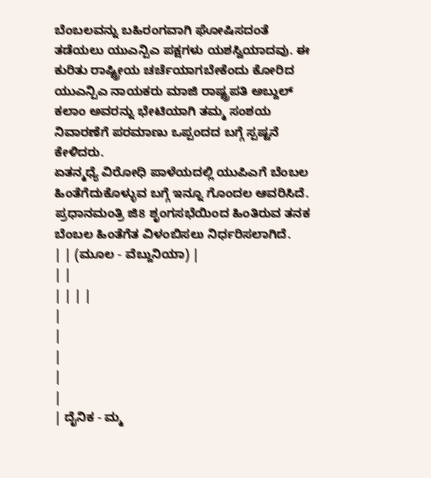ಬೆಂಬಲವನ್ನು ಬಹಿರಂಗವಾಗಿ ಘೋಷಿಸದಂತೆ ತಡೆಯಲು ಯುಎನ್ಪಿಎ ಪಕ್ಷಗಳು ಯಶಸ್ವಿಯಾದವು. ಈ ಕುರಿತು ರಾಷ್ಟ್ರೀಯ ಚರ್ಚೆಯಾಗಬೇಕೆಂದು ಕೋರಿದ ಯುಎನ್ಪಿಎ ನಾಯಕರು ಮಾಜಿ ರಾಷ್ಟ್ರಪತಿ ಅಬ್ದುಲ್ ಕಲಾಂ ಅವರನ್ನು ಭೇಟಿಯಾಗಿ ತಮ್ಮ ಸಂಶಯ ನಿವಾರಣೆಗೆ ಪರಮಾಣು ಒಪ್ಪಂದದ ಬಗ್ಗೆ ಸ್ಪಷ್ಟನೆ ಕೇಳಿದರು.
ಏತನ್ಮಧ್ಯೆ ವಿರೋಧಿ ಪಾಳೆಯದಲ್ಲಿ ಯುಪಿಎಗೆ ಬೆಂಬಲ ಹಿಂತೆಗೆದುಕೊಳ್ಳುವ ಬಗ್ಗೆ ಇನ್ನೂ ಗೊಂದಲ ಆವರಿಸಿದೆ. ಪ್ರಧಾನಮಂತ್ರಿ ಜಿ8 ಶೃಂಗಸಭೆಯಿಂದ ಹಿಂತಿರುವ ತನಕ ಬೆಂಬಲ ಹಿಂತೆಗೆತ ವಿಳಂಬಿಸಲು ನಿರ್ಧರಿಸಲಾಗಿದೆ.
| | (ಮೂಲ - ವೆಬ್ದುನಿಯಾ) |
| |
| | | |
|
|
|
|
|
| ದೈನಿಕ - ಮ್ಮ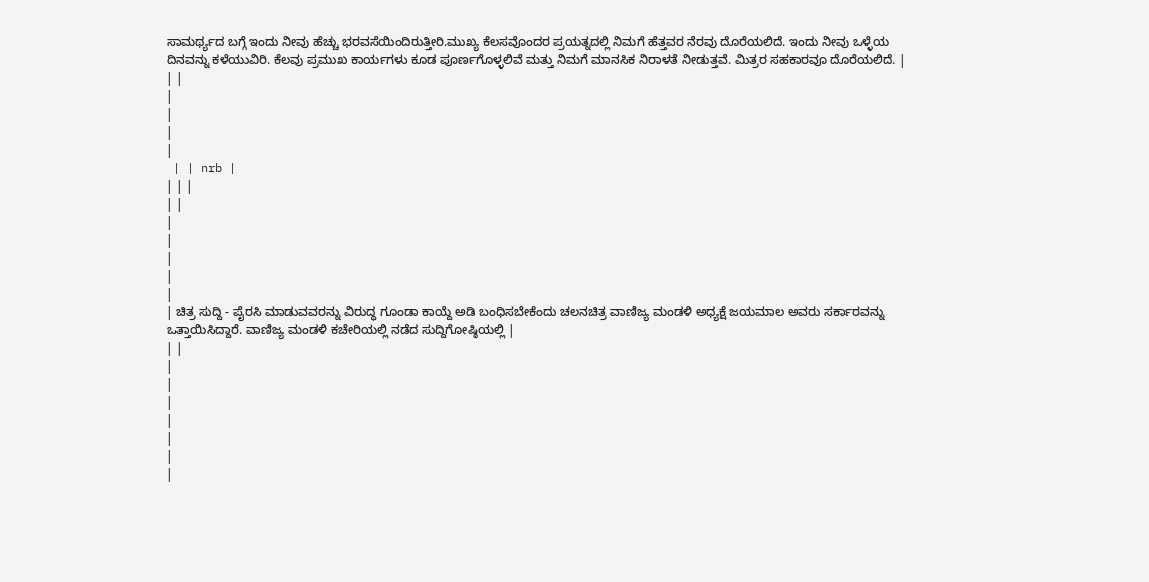ಸಾಮರ್ಥ್ಯದ ಬಗ್ಗೆ ಇಂದು ನೀವು ಹೆಚ್ಚು ಭರವಸೆಯಿಂದಿರುತ್ತೀರಿ.ಮುಖ್ಯ ಕೆಲಸವೊಂದರ ಪ್ರಯತ್ನದಲ್ಲಿ ನಿಮಗೆ ಹೆತ್ತವರ ನೆರವು ದೊರೆಯಲಿದೆ. ಇಂದು ನೀವು ಒಳ್ಳೆಯ ದಿನವನ್ನು ಕಳೆಯುವಿರಿ. ಕೆಲವು ಪ್ರಮುಖ ಕಾರ್ಯಗಳು ಕೂಡ ಪೂರ್ಣಗೊಳ್ಳಲಿವೆ ಮತ್ತು ನಿಮಗೆ ಮಾನಸಿಕ ನಿರಾಳತೆ ನೀಡುತ್ತವೆ. ಮಿತ್ರರ ಸಹಕಾರವೂ ದೊರೆಯಲಿದೆ. |
| |
|
|
|
|
 | | nrb |
| | |
| |
|
|
|
|
|
| ಚಿತ್ರ ಸುದ್ದಿ - ಪೈರಸಿ ಮಾಡುವವರನ್ನು ವಿರುದ್ಧ ಗೂಂಡಾ ಕಾಯ್ದೆ ಅಡಿ ಬಂಧಿಸಬೇಕೆಂದು ಚಲನಚಿತ್ರ ವಾಣಿಜ್ಯ ಮಂಡಳಿ ಅಧ್ಯಕ್ಷೆ ಜಯಮಾಲ ಅವರು ಸರ್ಕಾರವನ್ನು ಒತ್ತಾಯಿಸಿದ್ದಾರೆ. ವಾಣಿಜ್ಯ ಮಂಡಳಿ ಕಚೇರಿಯಲ್ಲಿ ನಡೆದ ಸುದ್ದಿಗೋಷ್ಠಿಯಲ್ಲಿ |
| |
|
|
|
|
|
|
|